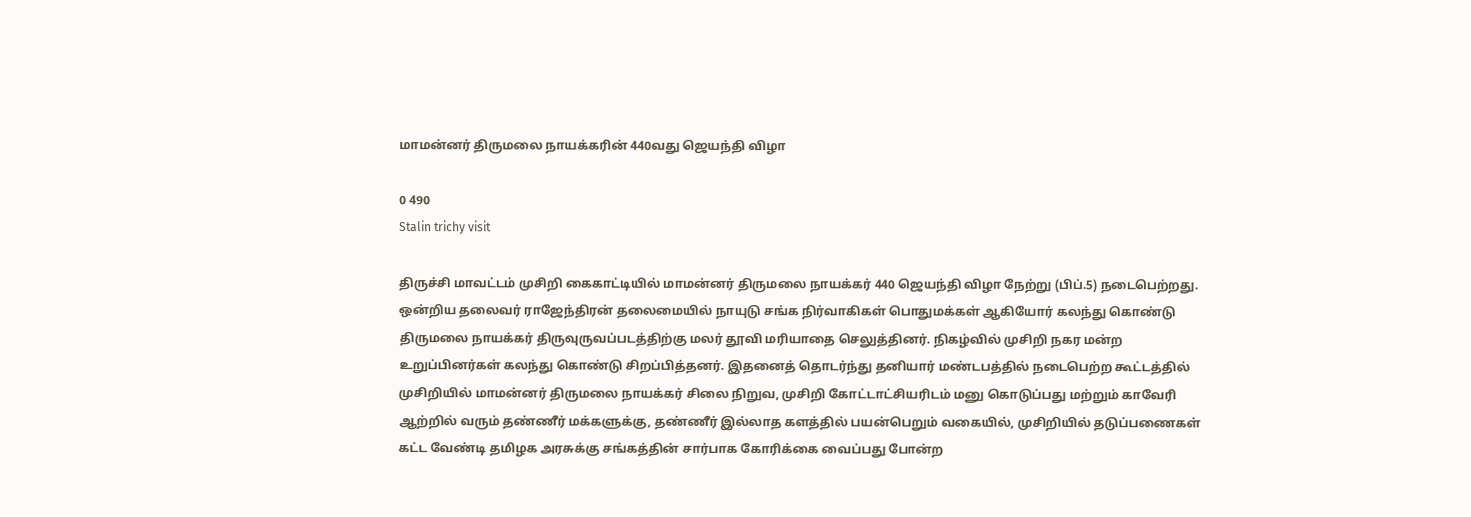மாமன்னர் திருமலை நாயக்கரின் 440வது ஜெயந்தி விழா

0 490
Stalin trichy visit

திருச்சி மாவட்டம் முசிறி கைகாட்டியில் மாமன்னர் திருமலை நாயக்கர் 440 ஜெயந்தி விழா நேற்று (பிப்.5) நடைபெற்றது. ஒன்றிய தலைவர் ராஜேந்திரன் தலைமையில் நாயுடு சங்க நிர்வாகிகள் பொதுமக்கள் ஆகியோர் கலந்து கொண்டு திருமலை நாயக்கர் திருவுருவப்படத்திற்கு மலர் தூவி மரியாதை செலுத்தினர். நிகழ்வில் முசிறி நகர மன்ற உறுப்பினர்கள் கலந்து கொண்டு சிறப்பித்தனர். இதனைத் தொடர்ந்து தனியார் மண்டபத்தில் நடைபெற்ற கூட்டத்தில் முசிறியில் மாமன்னர் திருமலை நாயக்கர் சிலை நிறுவ, முசிறி கோட்டாட்சியரிடம் மனு கொடுப்பது மற்றும் காவேரி ஆற்றில் வரும் தண்ணீர் மக்களுக்கு, தண்ணீர் இல்லாத களத்தில் பயன்பெறும் வகையில், முசிறியில் தடுப்பணைகள் கட்ட வேண்டி தமிழக அரசுக்கு சங்கத்தின் சார்பாக கோரிக்கை வைப்பது போன்ற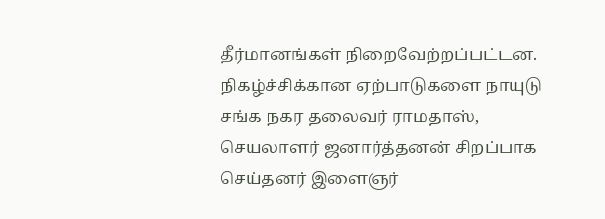தீர்மானங்கள் நிறைவேற்றப்பட்டன. நிகழ்ச்சிக்கான ஏற்பாடுகளை நாயுடு சங்க நகர தலைவர் ராமதாஸ், செயலாளர் ஜனார்த்தனன் சிறப்பாக செய்தனர் இளைஞர்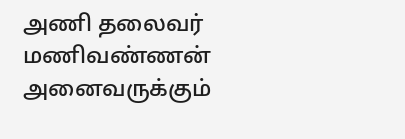அணி தலைவர் மணிவண்ணன் அனைவருக்கும்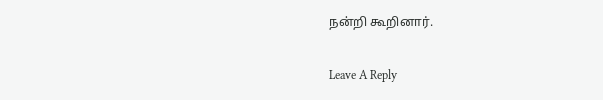நன்றி கூறினார்.

Leave A Reply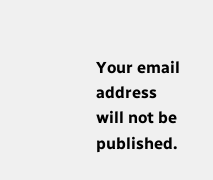Your email address will not be published.